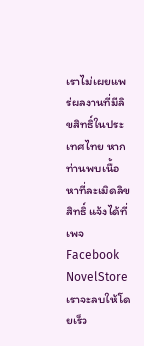เราไม่เผยแพร่ผลงานที่มีลิขสิทธิ์ในประเทศไทย หากท่านพบเนื้อหาที่ละเมิดลิขสิทธิ์ แจ้งได้ที่เพจ Facebook NovelStore เราจะลบให้โดยเร็ว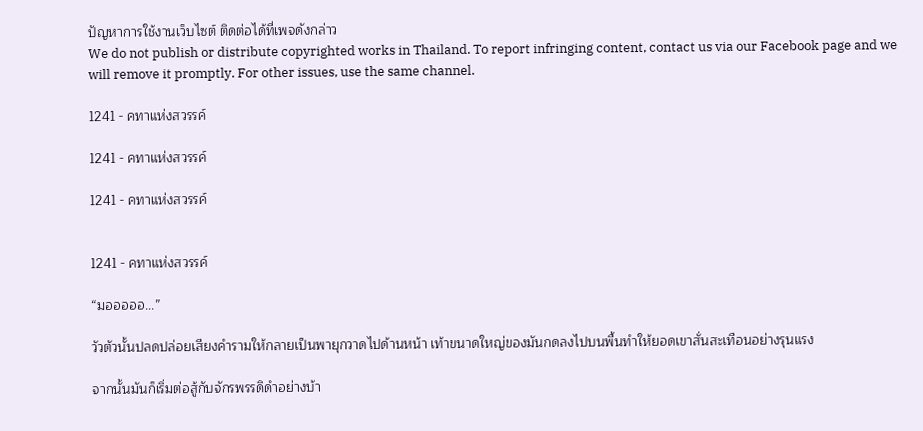ปัญหาการใช้งานเว็บไซต์ ติดต่อได้ที่เพจดังกล่าว
We do not publish or distribute copyrighted works in Thailand. To report infringing content, contact us via our Facebook page and we will remove it promptly. For other issues, use the same channel.

1241 - คทาแห่งสวรรค์

1241 - คทาแห่งสวรรค์

1241 - คทาแห่งสวรรค์


1241 - คทาแห่งสวรรค์

“มอออออ...”

วัวตัวนั้นปลดปล่อยเสียงคำรามให้กลายเป็นพายุกวาดไปด้านหน้า เท้าขนาดใหญ่ของมันกดลงไปบนพื้นทำให้ยอดเขาสั่นสะเทือนอย่างรุนแรง

จากนั้นมันก็เริ่มต่อสู้กับจักรพรรดิดำอย่างบ้า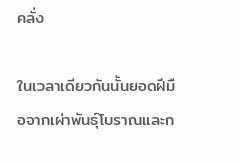คลั่ง

ในเวลาเดียวกันนั้นยอดฝีมือจากเผ่าพันธุ์โบราณและก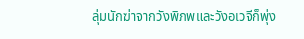ลุ่มนักฆ่าจากวังพิภพและวังอเวจีก็พุ่ง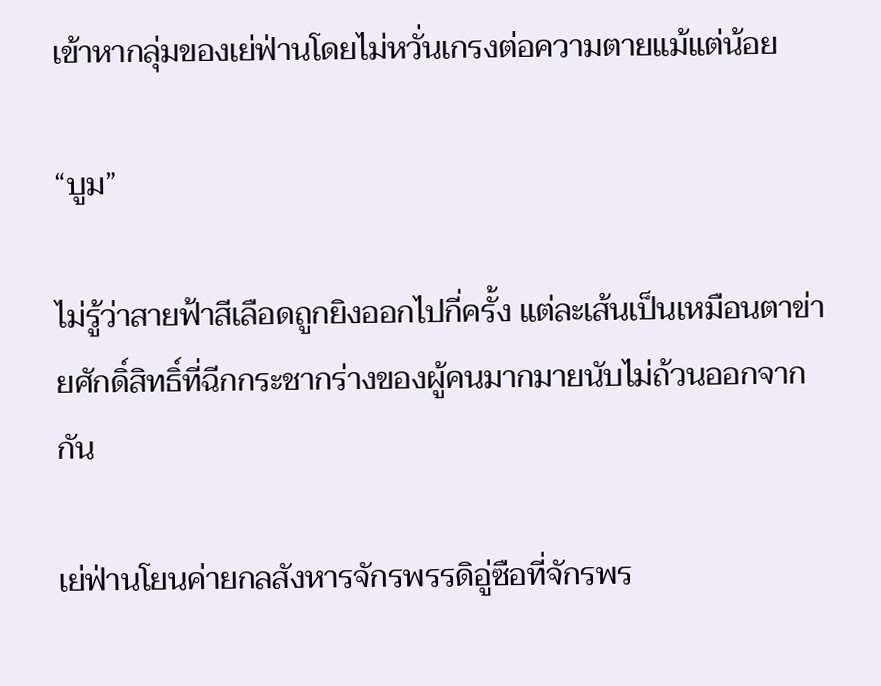เข้าหากลุ่มของเย่ฟ่านโดยไม่หวั่นเกรงต่อความตายแม้แต่น้อย

“บูม”

ไม่รู้ว่าสายฟ้าสีเลือดถูกยิงออกไปกี่ครั้ง แต่ละเส้นเป็นเหมือนตาข่ายศักดิ์สิทธิ์ที่ฉีกกระชากร่างของผู้คนมากมายนับไม่ถ้วนออกจากกัน

เย่ฟ่านโยนค่ายกลสังหารจักรพรรดิอู่ซือที่จักรพร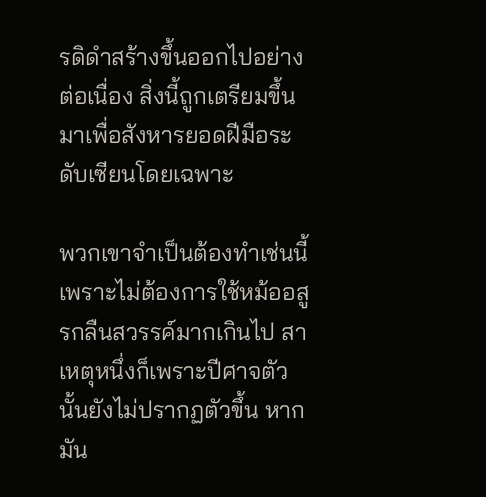รดิดำสร้างขึ้นออกไปอย่างต่อเนื่อง สิ่งนี้ถูกเตรียมขึ้นมาเพื่อสังหารยอดฝีมือระดับเซียนโดยเฉพาะ

พวกเขาจำเป็นต้องทำเช่นนี้เพราะไม่ต้องการใช้หม้ออสูรกลืนสวรรค์มากเกินไป สาเหตุหนึ่งก็เพราะปีศาจตัวนั้นยังไม่ปรากฏตัวขึ้น หากมัน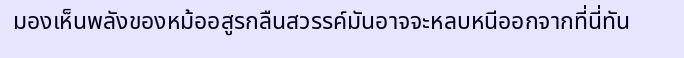มองเห็นพลังของหม้ออสูรกลืนสวรรค์มันอาจจะหลบหนีออกจากที่นี่ทัน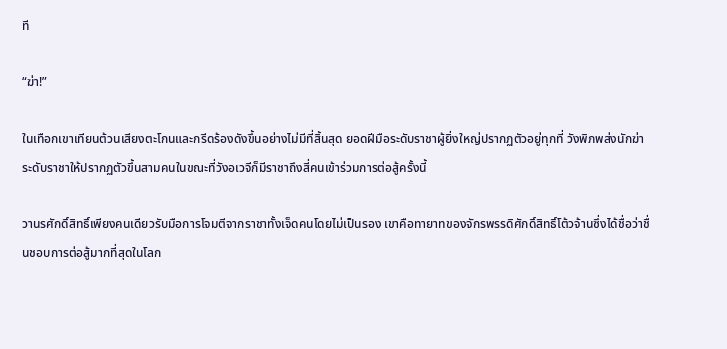ที

“ฆ่า!”

ในเทือกเขาเทียนต้วนเสียงตะโกนและกรีดร้องดังขึ้นอย่างไม่มีที่สิ้นสุด ยอดฝีมือระดับราชาผู้ยิ่งใหญ่ปรากฏตัวอยู่ทุกที่ วังพิภพส่งนักฆ่าระดับราชาให้ปรากฏตัวขึ้นสามคนในขณะที่วังอเวจีก็มีราชาถึงสี่คนเข้าร่วมการต่อสู้ครั้งนี้

วานรศักดิ์สิทธิ์เพียงคนเดียวรับมือการโจมตีจากราชาทั้งเจ็ดคนโดยไม่เป็นรอง เขาคือทายาทของจักรพรรดิศักดิ์สิทธิ์โต้วจ้านซึ่งได้ชื่อว่าชื่นชอบการต่อสู้มากที่สุดในโลก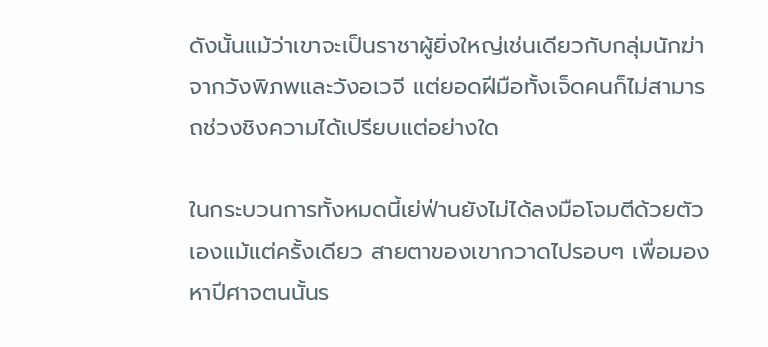ดังนั้นแม้ว่าเขาจะเป็นราชาผู้ยิ่งใหญ่เช่นเดียวกับกลุ่มนักฆ่าจากวังพิภพและวังอเวจี แต่ยอดฝีมือทั้งเจ็ดคนก็ไม่สามารถช่วงชิงความได้เปรียบแต่อย่างใด

ในกระบวนการทั้งหมดนี้เย่ฟ่านยังไม่ได้ลงมือโจมตีด้วยตัวเองแม้แต่ครั้งเดียว สายตาของเขากวาดไปรอบๆ เพื่อมองหาปีศาจตนนั้นร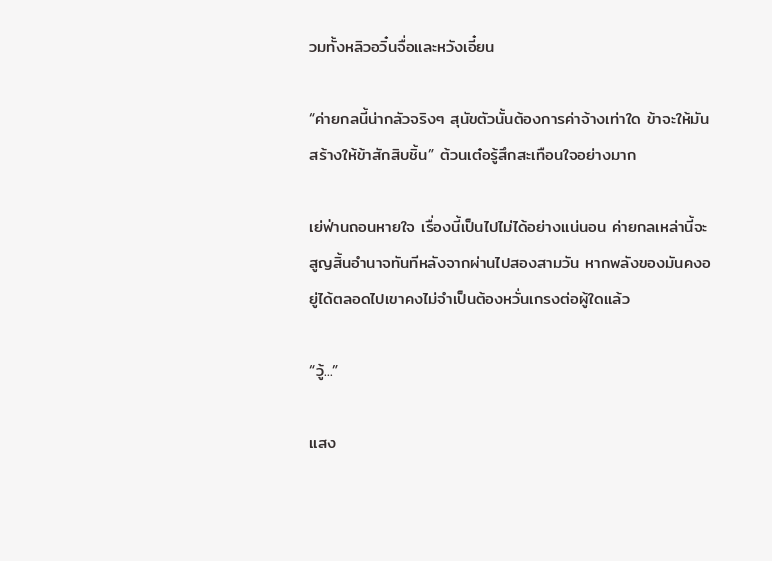วมทั้งหลิวอวิ๋นจื่อและหวังเอี๋ยน

“ค่ายกลนี้น่ากลัวจริงๆ สุนัขตัวนั้นต้องการค่าจ้างเท่าใด ข้าจะให้มันสร้างให้ข้าสักสิบชิ้น” ต้วนเต๋อรู้สึกสะเทือนใจอย่างมาก

เย่ฟ่านถอนหายใจ เรื่องนี้เป็นไปไม่ได้อย่างแน่นอน ค่ายกลเหล่านี้จะสูญสิ้นอำนาจทันทีหลังจากผ่านไปสองสามวัน หากพลังของมันคงอยู่ได้ตลอดไปเขาคงไม่จำเป็นต้องหวั่นเกรงต่อผู้ใดแล้ว

“วู้...”

แสง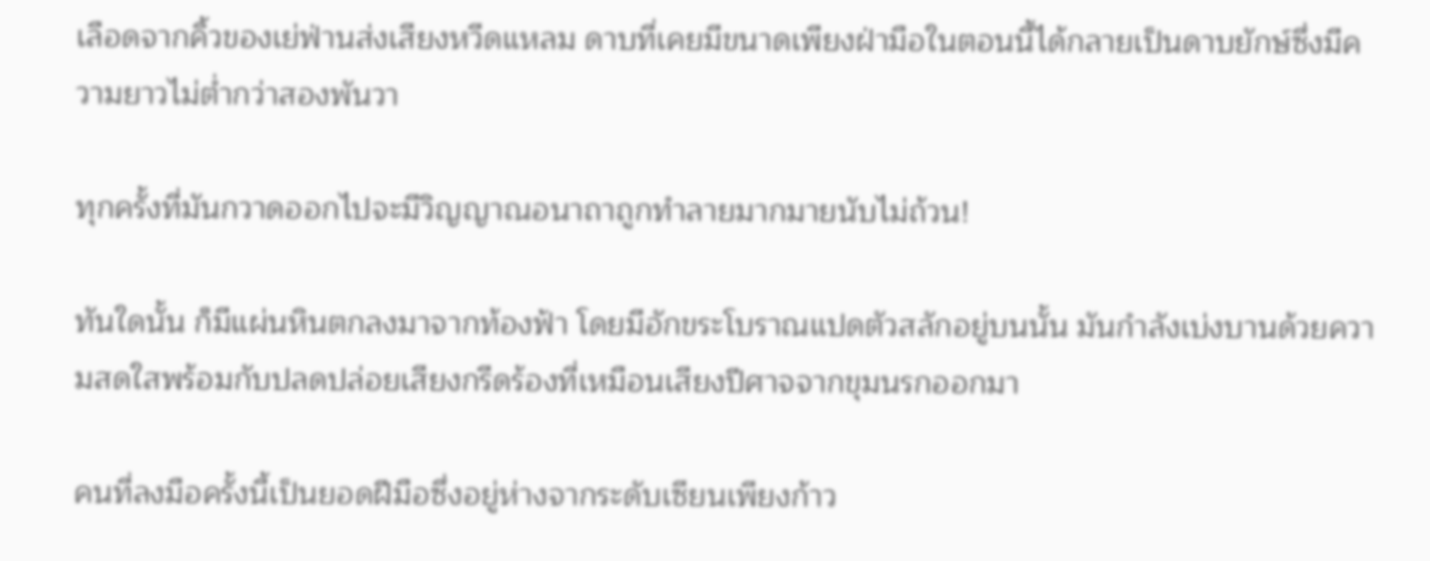เลือดจากคิ้วของเย่ฟ่านส่งเสียงหวีดแหลม ดาบที่เคยมีขนาดเพียงฝ่ามือในตอนนี้ได้กลายเป็นดาบยักษ์ซึ่งมีความยาวไม่ต่ำกว่าสองพันวา

ทุกครั้งที่มันกวาดออกไปจะมีวิญญาณอนาถาถูกทำลายมากมายนับไม่ถ้วน!

ทันใดนั้น ก็มีแผ่นหินตกลงมาจากท้องฟ้า โดยมีอักขระโบราณแปดตัวสลักอยู่บนนั้น มันกำลังเบ่งบานด้วยความสดใสพร้อมกับปลดปล่อยเสียงกรีดร้องที่เหมือนเสียงปีศาจจากขุมนรกออกมา

คนที่ลงมือครั้งนี้เป็นยอดฝีมือซึ่งอยู่ห่างจากระดับเซียนเพียงก้าว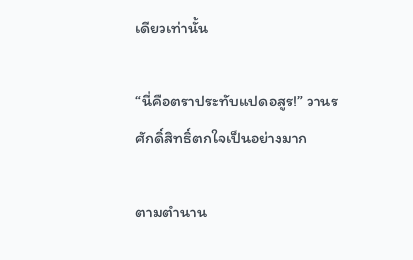เดียวเท่านั้น

“นี่คือตราประทับแปดอสูร!” วานรศักดิ์สิทธิ์ตกใจเป็นอย่างมาก

ตามตำนาน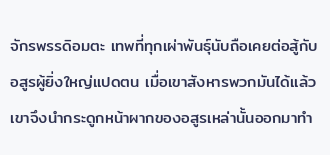จักรพรรดิอมตะ เทพที่ทุกเผ่าพันธุ์นับถือเคยต่อสู้กับอสูรผู้ยิ่งใหญ่แปดตน เมื่อเขาสังหารพวกมันได้แล้วเขาจึงนำกระดูกหน้าผากของอสูรเหล่านั้นออกมาทำ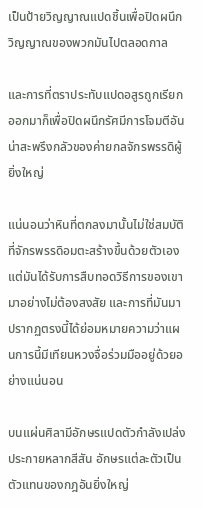เป็นป้ายวิญญาณแปดชิ้นเพื่อปิดผนึกวิญญาณของพวกมันไปตลอดกาล

และการที่ตราประทับแปดอสูรถูกเรียกออกมาก็เพื่อปิดผนึกรัศมีการโจมตีอันน่าสะพรึงกลัวของค่ายกลจักรพรรดิผู้ยิ่งใหญ่

แน่นอนว่าหินที่ตกลงมานั้นไม่ใช่สมบัติที่จักรพรรดิอมตะสร้างขึ้นด้วยตัวเอง แต่มันได้รับการสืบทอดวิธีการของเขามาอย่างไม่ต้องสงสัย และการที่มันมาปรากฏตรงนี้ได้ย่อมหมายความว่าแผนการนี้มีเทียนหวงจื่อร่วมมืออยู่ด้วยอย่างแน่นอน

บนแผ่นศิลามีอักษรแปดตัวกำลังเปล่งประกายหลากสีสัน อักษรแต่ละตัวเป็นตัวแทนของกฎอันยิ่งใหญ่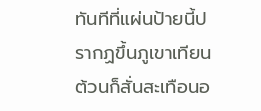ทันทีที่แผ่นป้ายนี้ปรากฏขึ้นภูเขาเทียนต้วนก็สั่นสะเทือนอ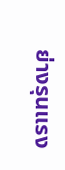ย่างรุนแรง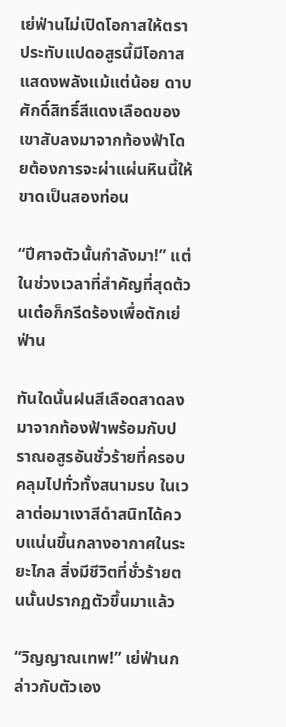เย่ฟ่านไม่เปิดโอกาสให้ตราประทับแปดอสูรนี้มีโอกาสแสดงพลังแม้แต่น้อย ดาบศักดิ์สิทธิ์สีแดงเลือดของเขาสับลงมาจากท้องฟ้าโดยต้องการจะผ่าแผ่นหินนี้ให้ขาดเป็นสองท่อน

“ปีศาจตัวนั้นกำลังมา!” แต่ในช่วงเวลาที่สำคัญที่สุดต้วนเต๋อก็กรีดร้องเพื่อตักเย่ฟ่าน

ทันใดนั้นฝนสีเลือดสาดลงมาจากท้องฟ้าพร้อมกับปราณอสูรอันชั่วร้ายที่ครอบคลุมไปทั่วทั้งสนามรบ ในเวลาต่อมาเงาสีดำสนิทได้ควบแน่นขึ้นกลางอากาศในระยะไกล สิ่งมีชีวิตที่ชั่วร้ายตนนั้นปรากฏตัวขึ้นมาแล้ว

“วิญญาณเทพ!” เย่ฟ่านกล่าวกับตัวเอง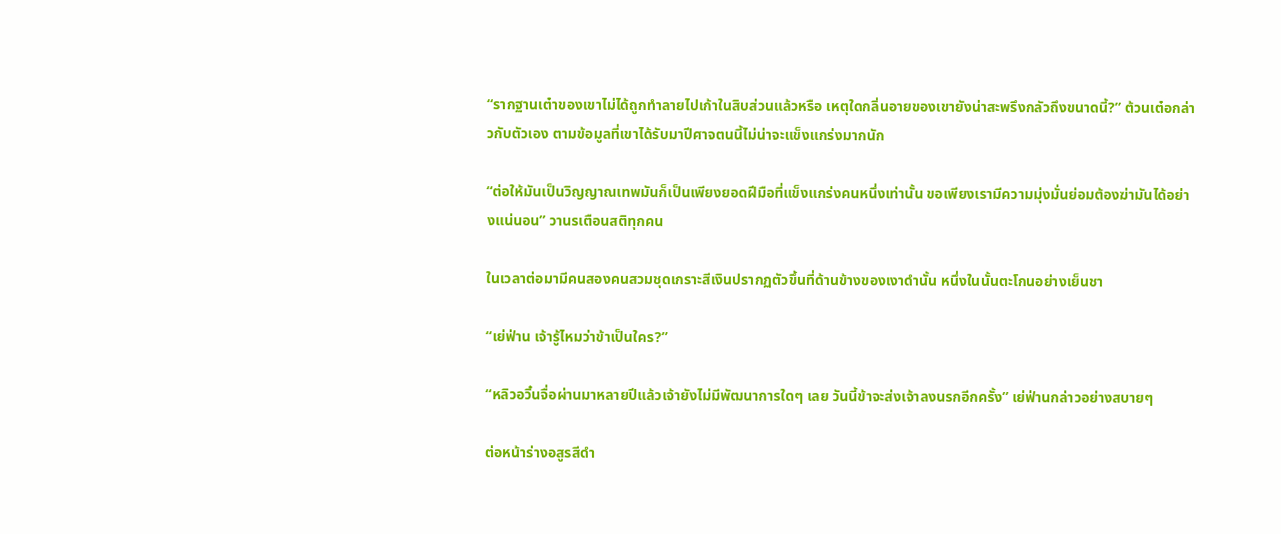“รากฐานเต๋าของเขาไม่ได้ถูกทำลายไปเก้าในสิบส่วนแล้วหรือ เหตุใดกลิ่นอายของเขายังน่าสะพรึงกลัวถึงขนาดนี้?” ต้วนเต๋อกล่าวกับตัวเอง ตามข้อมูลที่เขาได้รับมาปีศาจตนนี้ไม่น่าจะแข็งแกร่งมากนัก

“ต่อให้มันเป็นวิญญาณเทพมันก็เป็นเพียงยอดฝีมือที่แข็งแกร่งคนหนึ่งเท่านั้น ขอเพียงเรามีความมุ่งมั่นย่อมต้องฆ่ามันได้อย่างแน่นอน” วานรเตือนสติทุกคน

ในเวลาต่อมามีคนสองคนสวมชุดเกราะสีเงินปรากฏตัวขึ้นที่ด้านข้างของเงาดำนั้น หนึ่งในนั้นตะโกนอย่างเย็นชา

“เย่ฟ่าน เจ้ารู้ไหมว่าข้าเป็นใคร?”

“หลิวอวิ๋นจื่อผ่านมาหลายปีแล้วเจ้ายังไม่มีพัฒนาการใดๆ เลย วันนี้ข้าจะส่งเจ้าลงนรกอีกครั้ง” เย่ฟ่านกล่าวอย่างสบายๆ

ต่อหน้าร่างอสูรสีดำ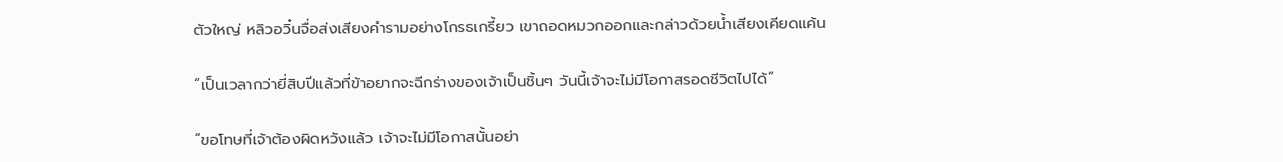ตัวใหญ่ หลิวอวิ๋นจื่อส่งเสียงคำรามอย่างโกรธเกรี้ยว เขาถอดหมวกออกและกล่าวด้วยน้ำเสียงเคียดแค้น

“เป็นเวลากว่ายี่สิบปีแล้วที่ข้าอยากจะฉีกร่างของเจ้าเป็นชิ้นๆ วันนี้เจ้าจะไม่มีโอกาสรอดชีวิตไปได้”

“ขอโทษที่เจ้าต้องผิดหวังแล้ว เจ้าจะไม่มีโอกาสนั้นอย่า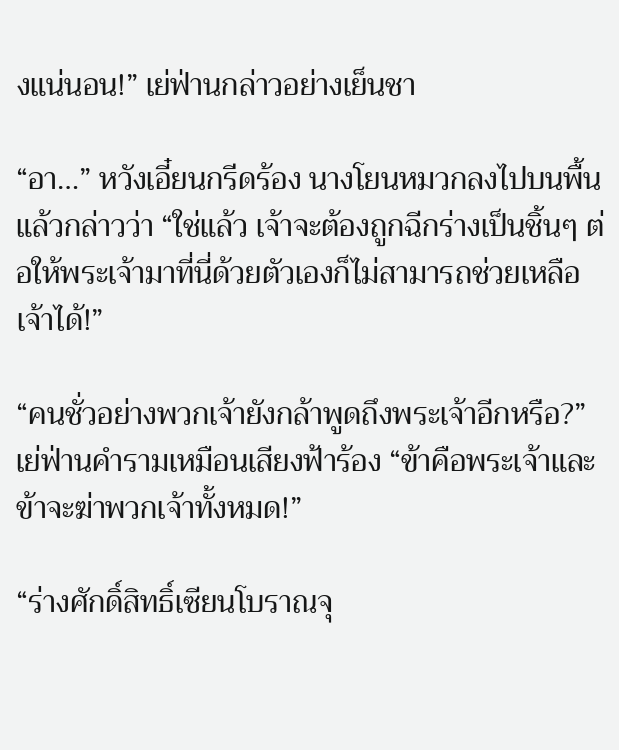งแน่นอน!” เย่ฟ่านกล่าวอย่างเย็นชา

“อา…” หวังเอี๋ยนกรีดร้อง นางโยนหมวกลงไปบนพื้นแล้วกล่าวว่า “ใช่แล้ว เจ้าจะต้องถูกฉีกร่างเป็นชิ้นๆ ต่อให้พระเจ้ามาที่นี่ด้วยตัวเองก็ไม่สามารถช่วยเหลือเจ้าได้!”

“คนชั่วอย่างพวกเจ้ายังกล้าพูดถึงพระเจ้าอีกหรือ?” เย่ฟ่านคำรามเหมือนเสียงฟ้าร้อง “ข้าคือพระเจ้าและข้าจะฆ่าพวกเจ้าทั้งหมด!”

“ร่างศักดิ์สิทธิ์เซียนโบราณจุ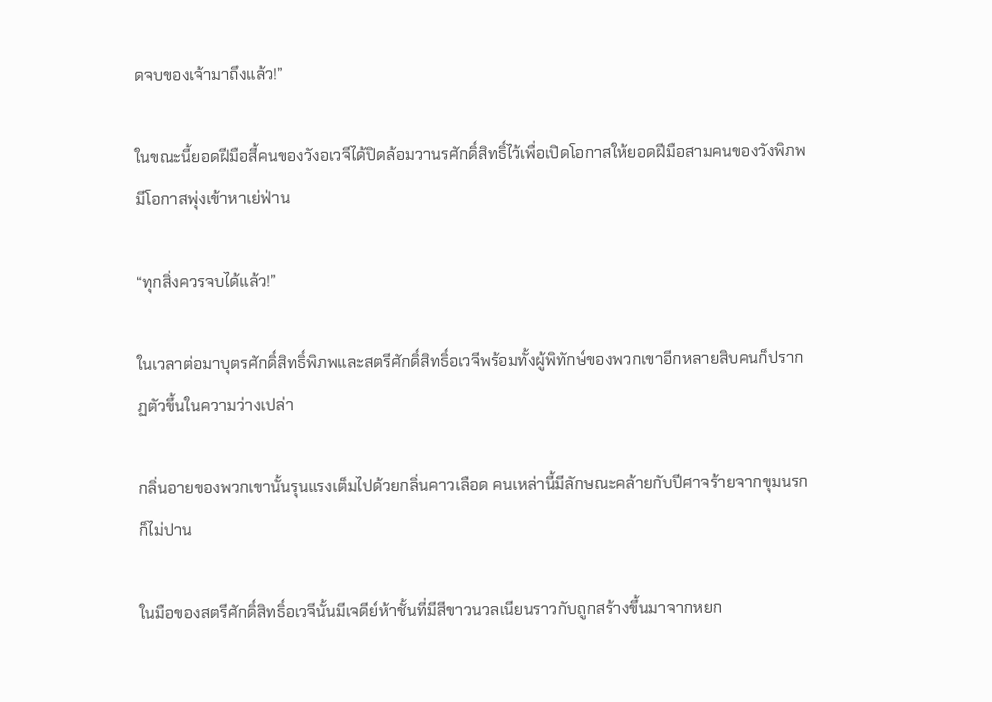ดจบของเจ้ามาถึงแล้ว!”

ในขณะนี้ยอดฝีมือสี้คนของวังอเวจีได้ปิดล้อมวานรศักดิ์สิทธิ์ไว้เพื่อเปิดโอกาสให้ยอดฝีมือสามคนของวังพิภพมีโอกาสพุ่งเข้าหาเย่ฟ่าน

“ทุกสิ่งควรจบได้แล้ว!”

ในเวลาต่อมาบุตรศักดิ์สิทธิ์พิภพและสตรีศักดิ์สิทธิ์อเวจีพร้อมทั้งผู้พิทักษ์ของพวกเขาอีกหลายสิบคนก็ปรากฏตัวขึ้นในความว่างเปล่า

กลิ่นอายของพวกเขานั้นรุนแรงเต็มไปด้วยกลิ่นคาวเลือด คนเหล่านี้มีลักษณะคล้ายกับปีศาจร้ายจากขุมนรกก็ไม่ปาน

ในมือของสตรีศักดิ์สิทธิ์อเวจีนั้นมีเจดีย์ห้าชั้นที่มีสีขาวนวลเนียนราวกับถูกสร้างขึ้นมาจากหยก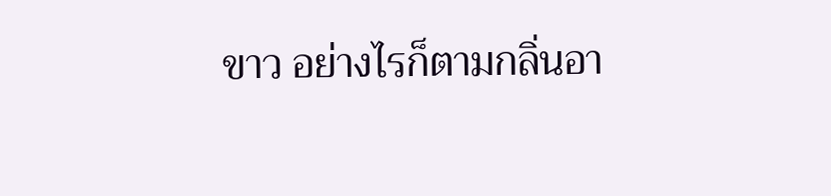ขาว อย่างไรก็ตามกลิ่นอา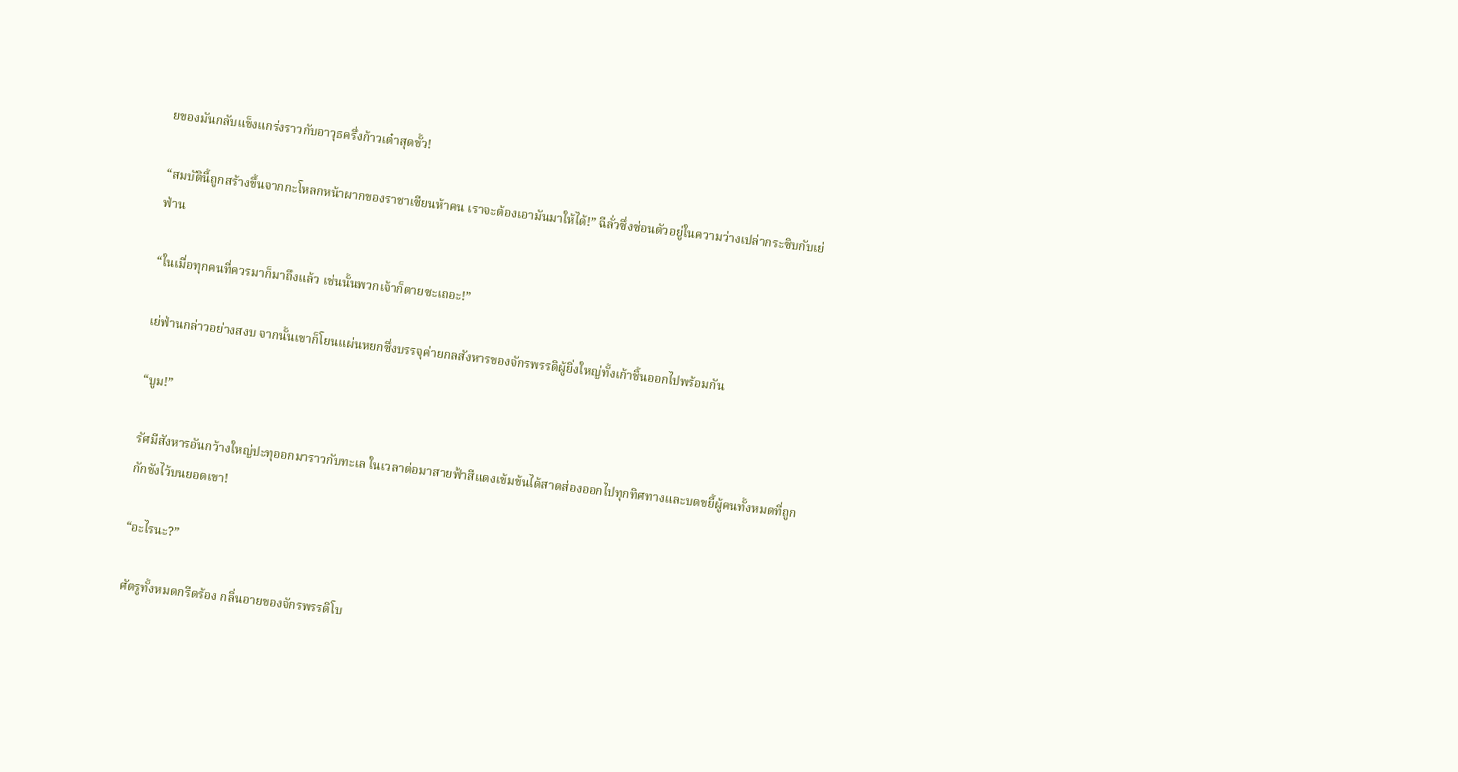ยของมันกลับแข็งแกร่งราวกับอาวุธครึ่งก้าวเต๋าสุดขั้ว!

“สมบัตินี้ถูกสร้างขึ้นจากกะโหลกหน้าผากของราชาเซียนห้าคน เราจะต้องเอามันมาให้ได้!” ฉีลั่วซึ่งซ่อนตัวอยู่ในความว่างเปล่ากระซิบกับเย่ฟ่าน

“ในเมื่อทุกคนที่ควรมาก็มาถึงแล้ว เช่นนั้นพวกเจ้าก็ตายซะเถอะ!”

เย่ฟ่านกล่าวอย่างสงบ จากนั้นเขาก็โยนแผ่นหยกซึ่งบรรจุค่ายกลสังหารของจักรพรรดิผู้ยิ่งใหญ่ทั้งเก้าชิ้นออกไปพร้อมกัน

“บูม!”

รัศมีสังหารอันกว้างใหญ่ปะทุออกมาราวกับทะเล ในเวลาต่อมาสายฟ้าสีแดงเข้มข้นได้สาดส่องออกไปทุกทิศทางและบดขยี้ผู้คนทั้งหมดที่ถูกกักขังไว้บนยอดเขา!

“อะไรนะ?”

ศัตรูทั้งหมดกรีดร้อง กลิ่นอายของจักรพรรดิโบ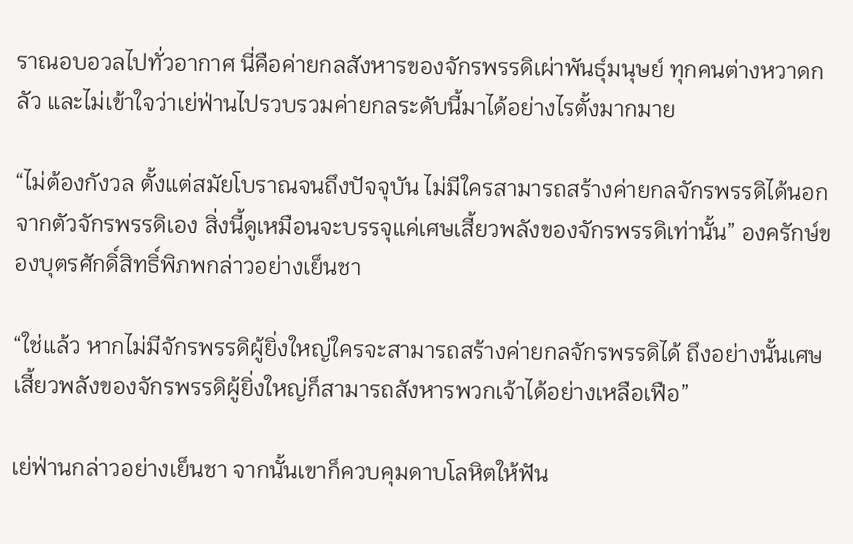ราณอบอวลไปทั่วอากาศ นี่คือค่ายกลสังหารของจักรพรรดิเผ่าพันธุ์มนุษย์ ทุกคนต่างหวาดกลัว และไม่เข้าใจว่าเย่ฟ่านไปรวบรวมค่ายกลระดับนี้มาได้อย่างไรตั้งมากมาย

“ไม่ต้องกังวล ตั้งแต่สมัยโบราณจนถึงปัจจุบัน ไม่มีใครสามารถสร้างค่ายกลจักรพรรดิได้นอกจากตัวจักรพรรดิเอง สิ่งนี้ดูเหมือนจะบรรจุแค่เศษเสี้ยวพลังของจักรพรรดิเท่านั้น” องครักษ์ของบุตรศักดิ์สิทธิ์พิภพกล่าวอย่างเย็นชา

“ใช่แล้ว หากไม่มีจักรพรรดิผู้ยิ่งใหญ่ใครจะสามารถสร้างค่ายกลจักรพรรดิได้ ถึงอย่างนั้นเศษเสี้ยวพลังของจักรพรรดิผู้ยิ่งใหญ่ก็สามารถสังหารพวกเจ้าได้อย่างเหลือเฟือ”

เย่ฟ่านกล่าวอย่างเย็นชา จากนั้นเขาก็ควบคุมดาบโลหิตให้ฟัน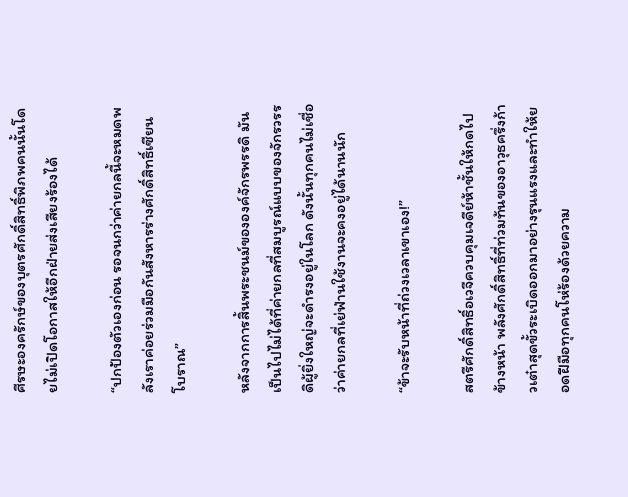ศีรษะองครักษ์ของบุตรศักดิ์สิทธิ์พิภพคนนั้นโดยไม่เปิดโอกาสให้อีกฝ่ายส่งเสียงร้องได้

“ปกป้องตัวเองก่อน รอจนกว่าค่ายกลนี้จะหมดพลังเราค่อยร่วมมือกันสังหารร่างศักดิ์สิทธิ์เซียนโบราณ”

หลังจากการสิ้นพระชนม์ขององค์จักรพรรดิ มันเป็นไปไม่ได้ที่ค่ายกลที่สมบูรณ์แบบของจักรวรรดิผู้ยิ่งใหญ่จะดำรงอยู่ในโลก ดังนั้นทุกคนไม่เชื่อว่าค่ายกลที่เย่ฟ่านใช้งานจะคงอยู่ได้นานนัก

“ข้าจะรับหน้าที่ถ่วงเวลาเขาเอง!”

สตรีศักดิ์สิทธิ์อเวจีควบคุมเจดีย์ห้าชั้นให้กดไปข้างหน้า พลังศักดิ์สิทธิ์ที่ท่วมท้นของอาวุธครึ่งก้าวเต๋าสุดขั้วระเบิดออกมาอย่างรุนแรงและทำให้ยอดฝีมือทุกคนโห่ร้องด้วยความ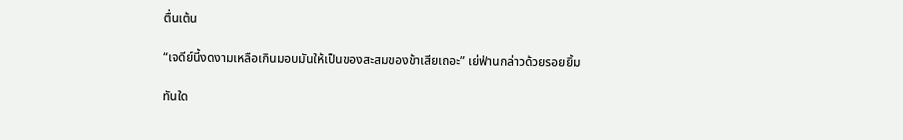ตื่นเต้น

“เจดีย์นี้งดงามเหลือเกินมอบมันให้เป็นของสะสมของข้าเสียเถอะ” เย่ฟ่านกล่าวด้วยรอยยิ้ม

ทันใด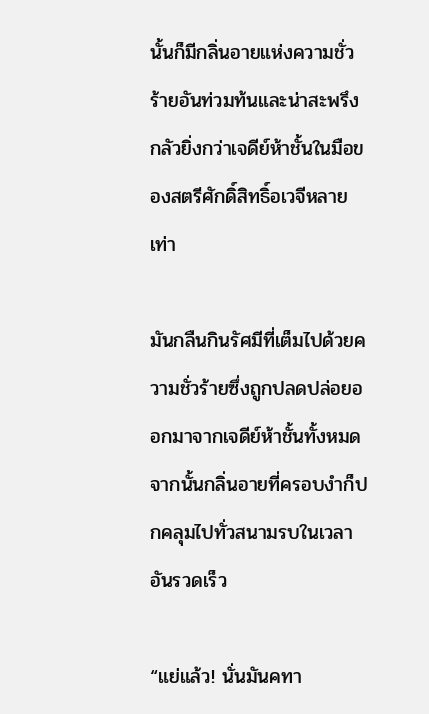นั้นก็มีกลิ่นอายแห่งความชั่วร้ายอันท่วมท้นและน่าสะพรึงกลัวยิ่งกว่าเจดีย์ห้าชั้นในมือของสตรีศักดิ์สิทธิ์อเวจีหลายเท่า

มันกลืนกินรัศมีที่เต็มไปด้วยความชั่วร้ายซึ่งถูกปลดปล่อยออกมาจากเจดีย์ห้าชั้นทั้งหมด จากนั้นกลิ่นอายที่ครอบงำก็ปกคลุมไปทั่วสนามรบในเวลาอันรวดเร็ว

“แย่แล้ว! นั่นมันคทา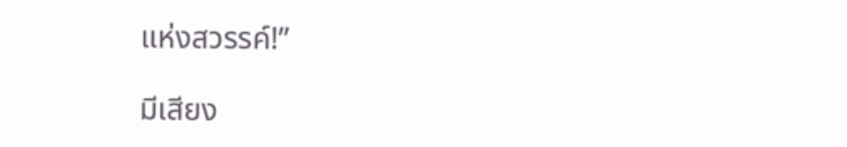แห่งสวรรค์!”

มีเสียง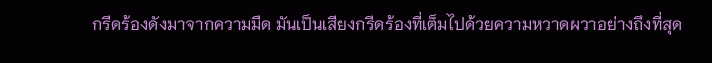กรีดร้องดังมาจากความมืด มันเป็นเสียงกรีดร้องที่เต็มไปด้วยความหวาดผวาอย่างถึงที่สุด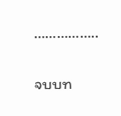……………..

จบบท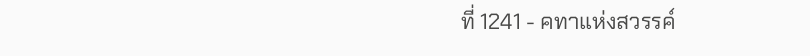ที่ 1241 - คทาแห่งสวรรค์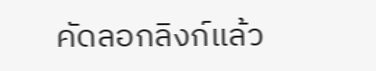คัดลอกลิงก์แล้ว